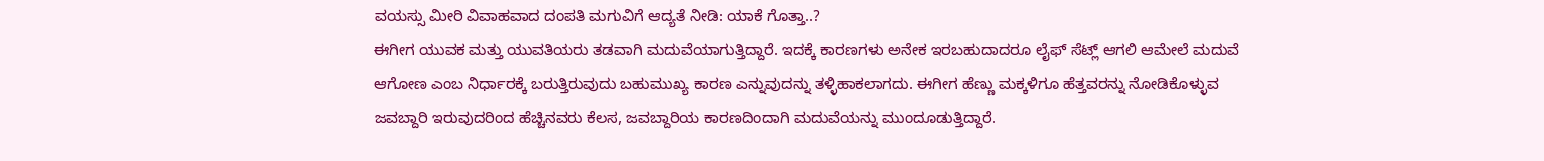ವಯಸ್ಸು ಮೀರಿ ವಿವಾಹವಾದ ದಂಪತಿ ಮಗುವಿಗೆ ಆದ್ಯತೆ ನೀಡಿ: ಯಾಕೆ ಗೊತ್ತಾ..?
ಈಗೀಗ ಯುವಕ ಮತ್ತು ಯುವತಿಯರು ತಡವಾಗಿ ಮದುವೆಯಾಗುತ್ತಿದ್ದಾರೆ. ಇದಕ್ಕೆ ಕಾರಣಗಳು ಅನೇಕ ಇರಬಹುದಾದರೂ ಲೈಫ್ ಸೆಟ್ಲ್ ಆಗಲಿ ಆಮೇಲೆ ಮದುವೆ ಆಗೋಣ ಎಂಬ ನಿರ್ಧಾರಕ್ಕೆ ಬರುತ್ತಿರುವುದು ಬಹುಮುಖ್ಯ ಕಾರಣ ಎನ್ನುವುದನ್ನು ತಳ್ಳಿಹಾಕಲಾಗದು. ಈಗೀಗ ಹೆಣ್ಣು ಮಕ್ಕಳಿಗೂ ಹೆತ್ತವರನ್ನು ನೋಡಿಕೊಳ್ಳುವ ಜವಬ್ದಾರಿ ಇರುವುದರಿಂದ ಹೆಚ್ಚಿನವರು ಕೆಲಸ, ಜವಬ್ದಾರಿಯ ಕಾರಣದಿಂದಾಗಿ ಮದುವೆಯನ್ನು ಮುಂದೂಡುತ್ತಿದ್ದಾರೆ.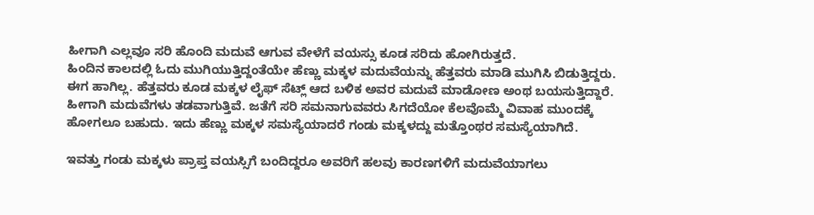ಹೀಗಾಗಿ ಎಲ್ಲವೂ ಸರಿ ಹೊಂದಿ ಮದುವೆ ಆಗುವ ವೇಳೆಗೆ ವಯಸ್ಸು ಕೂಡ ಸರಿದು ಹೋಗಿರುತ್ತದೆ.
ಹಿಂದಿನ ಕಾಲದಲ್ಲಿ ಓದು ಮುಗಿಯುತ್ತಿದ್ದಂತೆಯೇ ಹೆಣ್ಣು ಮಕ್ಕಳ ಮದುವೆಯನ್ನು ಹೆತ್ತವರು ಮಾಡಿ ಮುಗಿಸಿ ಬಿಡುತ್ತಿದ್ದರು. ಈಗ ಹಾಗಿಲ್ಲ. ಹೆತ್ತವರು ಕೂಡ ಮಕ್ಕಳ ಲೈಫ್ ಸೆಟ್ಲ್ ಆದ ಬಳಿಕ ಅವರ ಮದುವೆ ಮಾಡೋಣ ಅಂಥ ಬಯಸುತ್ತಿದ್ದಾರೆ. ಹೀಗಾಗಿ ಮದುವೆಗಳು ತಡವಾಗುತ್ತಿವೆ. ಜತೆಗೆ ಸರಿ ಸಮನಾಗುವವರು ಸಿಗದೆಯೋ ಕೆಲವೊಮ್ಮೆ ವಿವಾಹ ಮುಂದಕ್ಕೆ ಹೋಗಲೂ ಬಹುದು. ಇದು ಹೆಣ್ಣು ಮಕ್ಕಳ ಸಮಸ್ಯೆಯಾದರೆ ಗಂಡು ಮಕ್ಕಳದ್ದು ಮತ್ತೊಂಥರ ಸಮಸ್ಯೆಯಾಗಿದೆ.

ಇವತ್ತು ಗಂಡು ಮಕ್ಕಳು ಪ್ರಾಪ್ತ ವಯಸ್ಸಿಗೆ ಬಂದಿದ್ದರೂ ಅವರಿಗೆ ಹಲವು ಕಾರಣಗಳಿಗೆ ಮದುವೆಯಾಗಲು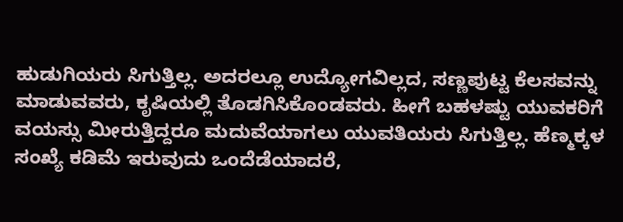ಹುಡುಗಿಯರು ಸಿಗುತ್ತಿಲ್ಲ. ಅದರಲ್ಲೂ ಉದ್ಯೋಗವಿಲ್ಲದ, ಸಣ್ಣಪುಟ್ಟ ಕೆಲಸವನ್ನು ಮಾಡುವವರು, ಕೃಷಿಯಲ್ಲಿ ತೊಡಗಿಸಿಕೊಂಡವರು. ಹೀಗೆ ಬಹಳಷ್ಟು ಯುವಕರಿಗೆ ವಯಸ್ಸು ಮೀರುತ್ತಿದ್ದರೂ ಮದುವೆಯಾಗಲು ಯುವತಿಯರು ಸಿಗುತ್ತಿಲ್ಲ. ಹೆಣ್ಮಕ್ಕಳ ಸಂಖ್ಯೆ ಕಡಿಮೆ ಇರುವುದು ಒಂದೆಡೆಯಾದರೆ,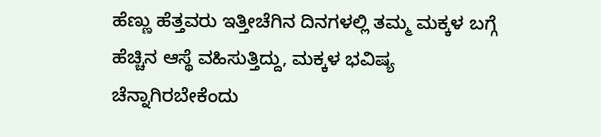ಹೆಣ್ಣು ಹೆತ್ತವರು ಇತ್ತೀಚೆಗಿನ ದಿನಗಳಲ್ಲಿ ತಮ್ಮ ಮಕ್ಕಳ ಬಗ್ಗೆ ಹೆಚ್ಚಿನ ಆಸ್ಥೆ ವಹಿಸುತ್ತಿದ್ದು, ಮಕ್ಕಳ ಭವಿಷ್ಯ ಚೆನ್ನಾಗಿರಬೇಕೆಂದು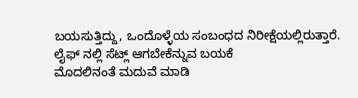ಬಯಸುತ್ತಿದ್ದು, ಒಂದೊಳ್ಳೆಯ ಸಂಬಂಧದ ನಿರೀಕ್ಷೆಯಲ್ಲಿರುತ್ತಾರೆ.
ಲೈಫ್ ನಲ್ಲಿ ಸೆಟ್ಲ್ ಆಗಬೇಕೆನ್ನುವ ಬಯಕೆ
ಮೊದಲಿನಂತೆ ಮದುವೆ ಮಾಡಿ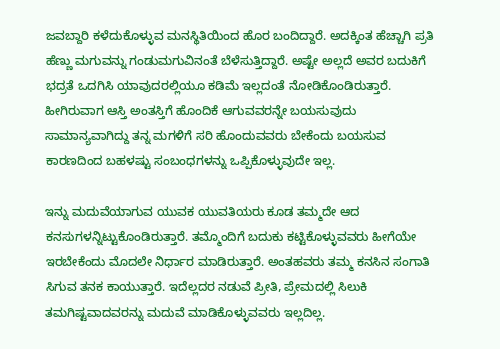ಜವಬ್ದಾರಿ ಕಳೆದುಕೊಳ್ಳುವ ಮನಸ್ಥಿತಿಯಿಂದ ಹೊರ ಬಂದಿದ್ದಾರೆ. ಅದಕ್ಕಿಂತ ಹೆಚ್ಚಾಗಿ ಪ್ರತಿ ಹೆಣ್ಣು ಮಗುವನ್ನು ಗಂಡುಮಗುವಿನಂತೆ ಬೆಳೆಸುತ್ತಿದ್ದಾರೆ. ಅಷ್ಟೇ ಅಲ್ಲದೆ ಅವರ ಬದುಕಿಗೆ ಭದ್ರತೆ ಒದಗಿಸಿ ಯಾವುದರಲ್ಲಿಯೂ ಕಡಿಮೆ ಇಲ್ಲದಂತೆ ನೋಡಿಕೊಂಡಿರುತ್ತಾರೆ. ಹೀಗಿರುವಾಗ ಆಸ್ತಿ ಅಂತಸ್ತಿಗೆ ಹೊಂದಿಕೆ ಆಗುವವರನ್ನೇ ಬಯಸುವುದು ಸಾಮಾನ್ಯವಾಗಿದ್ದು ತನ್ನ ಮಗಳಿಗೆ ಸರಿ ಹೊಂದುವವರು ಬೇಕೆಂದು ಬಯಸುವ ಕಾರಣದಿಂದ ಬಹಳಷ್ಟು ಸಂಬಂಧಗಳನ್ನು ಒಪ್ಪಿಕೊಳ್ಳುವುದೇ ಇಲ್ಲ.

ಇನ್ನು ಮದುವೆಯಾಗುವ ಯುವಕ ಯುವತಿಯರು ಕೂಡ ತಮ್ಮದೇ ಆದ ಕನಸುಗಳನ್ನಿಟ್ಟುಕೊಂಡಿರುತ್ತಾರೆ. ತಮ್ಮೊಂದಿಗೆ ಬದುಕು ಕಟ್ಟಿಕೊಳ್ಳುವವರು ಹೀಗೆಯೇ ಇರಬೇಕೆಂದು ಮೊದಲೇ ನಿರ್ಧಾರ ಮಾಡಿರುತ್ತಾರೆ. ಅಂತಹವರು ತಮ್ಮ ಕನಸಿನ ಸಂಗಾತಿ ಸಿಗುವ ತನಕ ಕಾಯುತ್ತಾರೆ. ಇದೆಲ್ಲದರ ನಡುವೆ ಪ್ರೀತಿ, ಪ್ರೇಮದಲ್ಲಿ ಸಿಲುಕಿ ತಮಗಿಷ್ಟವಾದವರನ್ನು ಮದುವೆ ಮಾಡಿಕೊಳ್ಳುವವರು ಇಲ್ಲದಿಲ್ಲ.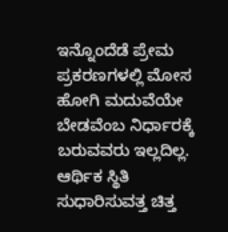ಇನ್ನೊಂದೆಡೆ ಪ್ರೇಮ ಪ್ರಕರಣಗಳಲ್ಲಿ ಮೋಸ ಹೋಗಿ ಮದುವೆಯೇ ಬೇಡವೆಂಬ ನಿರ್ಧಾರಕ್ಕೆ ಬರುವವರು ಇಲ್ಲದಿಲ್ಲ.
ಆರ್ಥಿಕ ಸ್ಥಿತಿ ಸುಧಾರಿಸುವತ್ತ ಚಿತ್ತ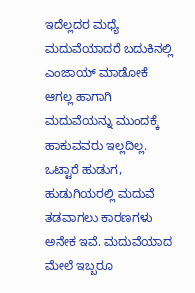ಇದೆಲ್ಲದರ ಮಧ್ಯೆ ಮದುವೆಯಾದರೆ ಬದುಕಿನಲ್ಲಿ ಎಂಜಾಯ್ ಮಾಡೋಕೆ ಆಗಲ್ಲ ಹಾಗಾಗಿ ಮದುವೆಯನ್ನು ಮುಂದಕ್ಕೆ ಹಾಕುವವರು ಇಲ್ಲದಿಲ್ಲ. ಒಟ್ಟಾರೆ ಹುಡುಗ, ಹುಡುಗಿಯರಲ್ಲಿ ಮದುವೆ ತಡವಾಗಲು ಕಾರಣಗಳು ಅನೇಕ ಇವೆ. ಮದುವೆಯಾದ ಮೇಲೆ ಇಬ್ಬರೂ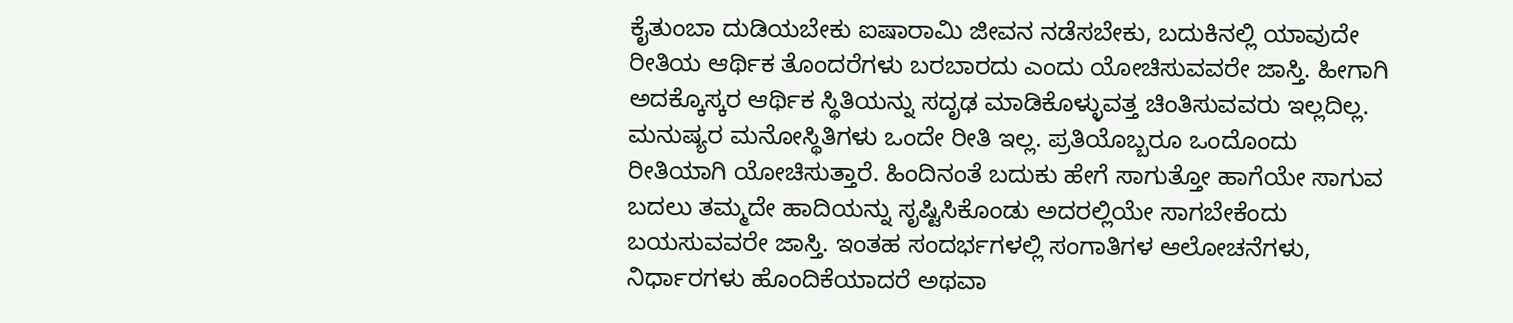ಕೈತುಂಬಾ ದುಡಿಯಬೇಕು ಐಷಾರಾಮಿ ಜೀವನ ನಡೆಸಬೇಕು, ಬದುಕಿನಲ್ಲಿ ಯಾವುದೇ ರೀತಿಯ ಆರ್ಥಿಕ ತೊಂದರೆಗಳು ಬರಬಾರದು ಎಂದು ಯೋಚಿಸುವವರೇ ಜಾಸ್ತಿ. ಹೀಗಾಗಿ ಅದಕ್ಕೊಸ್ಕರ ಆರ್ಥಿಕ ಸ್ಥಿತಿಯನ್ನು ಸದೃಢ ಮಾಡಿಕೊಳ್ಳುವತ್ತ ಚಿಂತಿಸುವವರು ಇಲ್ಲದಿಲ್ಲ.
ಮನುಷ್ಯರ ಮನೋಸ್ಥಿತಿಗಳು ಒಂದೇ ರೀತಿ ಇಲ್ಲ. ಪ್ರತಿಯೊಬ್ಬರೂ ಒಂದೊಂದು ರೀತಿಯಾಗಿ ಯೋಚಿಸುತ್ತಾರೆ. ಹಿಂದಿನಂತೆ ಬದುಕು ಹೇಗೆ ಸಾಗುತ್ತೋ ಹಾಗೆಯೇ ಸಾಗುವ ಬದಲು ತಮ್ಮದೇ ಹಾದಿಯನ್ನು ಸೃಷ್ಟಿಸಿಕೊಂಡು ಅದರಲ್ಲಿಯೇ ಸಾಗಬೇಕೆಂದು ಬಯಸುವವರೇ ಜಾಸ್ತಿ. ಇಂತಹ ಸಂದರ್ಭಗಳಲ್ಲಿ ಸಂಗಾತಿಗಳ ಆಲೋಚನೆಗಳು, ನಿರ್ಧಾರಗಳು ಹೊಂದಿಕೆಯಾದರೆ ಅಥವಾ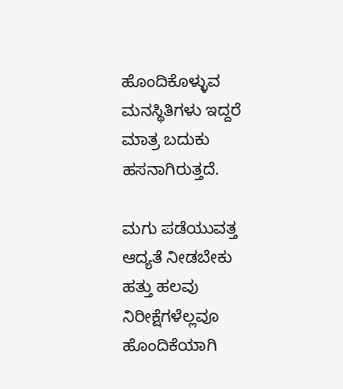ಹೊಂದಿಕೊಳ್ಳುವ ಮನಸ್ಥಿತಿಗಳು ಇದ್ದರೆ ಮಾತ್ರ ಬದುಕು ಹಸನಾಗಿರುತ್ತದೆ.

ಮಗು ಪಡೆಯುವತ್ತ ಆದ್ಯತೆ ನೀಡಬೇಕು
ಹತ್ತು ಹಲವು ನಿರೀಕ್ಷೆಗಳೆಲ್ಲವೂ ಹೊಂದಿಕೆಯಾಗಿ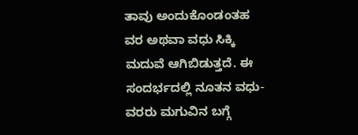ತಾವು ಅಂದುಕೊಂಡಂತಹ ವರ ಅಥವಾ ವಧು ಸಿಕ್ಕಿ ಮದುವೆ ಆಗಿಬಿಡುತ್ತದೆ. ಈ ಸಂದರ್ಭದಲ್ಲಿ ನೂತನ ವಧು-ವರರು ಮಗುವಿನ ಬಗ್ಗೆ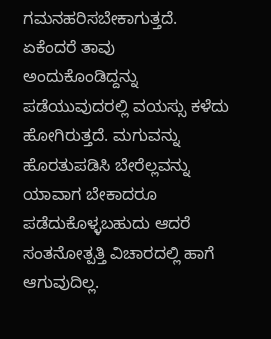ಗಮನಹರಿಸಬೇಕಾಗುತ್ತದೆ. ಏಕೆಂದರೆ ತಾವು ಅಂದುಕೊಂಡಿದ್ದನ್ನು ಪಡೆಯುವುದರಲ್ಲಿ ವಯಸ್ಸು ಕಳೆದು ಹೋಗಿರುತ್ತದೆ. ಮಗುವನ್ನು ಹೊರತುಪಡಿಸಿ ಬೇರೆಲ್ಲವನ್ನು ಯಾವಾಗ ಬೇಕಾದರೂ ಪಡೆದುಕೊಳ್ಳಬಹುದು ಆದರೆ ಸಂತನೋತ್ಪತ್ತಿ ವಿಚಾರದಲ್ಲಿ ಹಾಗೆ ಆಗುವುದಿಲ್ಲ.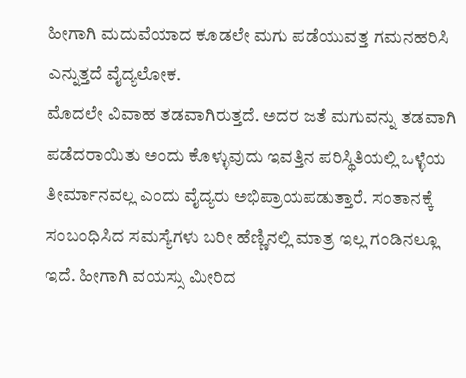ಹೀಗಾಗಿ ಮದುವೆಯಾದ ಕೂಡಲೇ ಮಗು ಪಡೆಯುವತ್ತ ಗಮನಹರಿಸಿ ಎನ್ನುತ್ತದೆ ವೈದ್ಯಲೋಕ.
ಮೊದಲೇ ವಿವಾಹ ತಡವಾಗಿರುತ್ತದೆ. ಅದರ ಜತೆ ಮಗುವನ್ನು ತಡವಾಗಿ ಪಡೆದರಾಯಿತು ಅಂದು ಕೊಳ್ಳುವುದು ಇವತ್ತಿನ ಪರಿಸ್ಥಿತಿಯಲ್ಲಿ ಒಳ್ಳೆಯ ತೀರ್ಮಾನವಲ್ಲ ಎಂದು ವೈದ್ಯರು ಅಭಿಪ್ರಾಯಪಡುತ್ತಾರೆ. ಸಂತಾನಕ್ಕೆ ಸಂಬಂಧಿಸಿದ ಸಮಸ್ಯೆಗಳು ಬರೀ ಹೆಣ್ಣಿನಲ್ಲಿ ಮಾತ್ರ ಇಲ್ಲ ಗಂಡಿನಲ್ಲೂ ಇದೆ. ಹೀಗಾಗಿ ವಯಸ್ಸು ಮೀರಿದ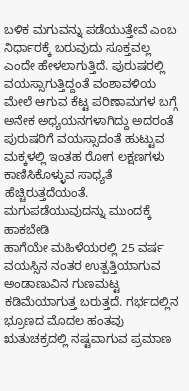ಬಳಿಕ ಮಗುವನ್ನು ಪಡೆಯುತ್ತೇವೆ ಎಂಬ ನಿರ್ಧಾರಕ್ಕೆ ಬರುವುದು ಸೂಕ್ತವಲ್ಲ ಎಂದೇ ಹೇಳಲಾಗುತ್ತಿದೆ. ಪುರುಷರಲ್ಲಿ ವಯಸ್ಸಾಗುತ್ತಿದ್ದಂತೆ ವಂಶಾವಳಿಯ ಮೇಲೆ ಆಗುವ ಕೆಟ್ಟ ಪರಿಣಾಮಗಳ ಬಗ್ಗೆ ಅನೇಕ ಅಧ್ಯಯನಗಳಾಗಿದ್ದು ಅದರಂತೆ ಪುರುಷರಿಗೆ ವಯಸ್ಸಾದಂತೆ ಹುಟ್ಟುವ ಮಕ್ಕಳಲ್ಲಿ ಇಂತಹ ರೋಗ ಲಕ್ಷಣಗಳು ಕಾಣಿಸಿಕೊಳ್ಳುವ ಸಾಧ್ಯತೆ ಹೆಚ್ಚಿರುತ್ತದೆಯಂತೆ.
ಮಗುಪಡೆಯುವುದನ್ನು ಮುಂದಕ್ಕೆ ಹಾಕಬೇಡಿ
ಹಾಗೆಯೇ ಮಹಿಳೆಯರಲ್ಲಿ 25 ವರ್ಷ ವಯಸ್ಸಿನ ನಂತರ ಉತ್ಪತ್ತಿಯಾಗುವ ಅಂಡಾಣುವಿನ ಗುಣಮಟ್ಟ ಕಡಿಮೆಯಾಗುತ್ತ ಬರುತ್ತದೆ. ಗರ್ಭದಲ್ಲಿನ ಭ್ರೂಣದ ಮೊದಲ ಹಂತವು ಋತುಚಕ್ರದಲ್ಲಿ ನಷ್ಟವಾಗುವ ಪ್ರಮಾಣ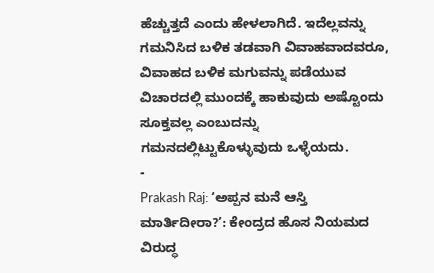ಹೆಚ್ಚುತ್ತದೆ ಎಂದು ಹೇಳಲಾಗಿದೆ. ಇದೆಲ್ಲವನ್ನು ಗಮನಿಸಿದ ಬಳಿಕ ತಡವಾಗಿ ವಿವಾಹವಾದವರೂ, ವಿವಾಹದ ಬಳಿಕ ಮಗುವನ್ನು ಪಡೆಯುವ ವಿಚಾರದಲ್ಲಿ ಮುಂದಕ್ಕೆ ಹಾಕುವುದು ಅಷ್ಟೊಂದು ಸೂಕ್ತವಲ್ಲ ಎಂಬುದನ್ನು ಗಮನದಲ್ಲಿಟ್ಟುಕೊಳ್ಳುವುದು ಒಳ್ಳೆಯದು.
-
Prakash Raj: ‘ಅಪ್ಪನ ಮನೆ ಆಸ್ತಿ ಮಾರ್ತಿದೀರಾ?’: ಕೇಂದ್ರದ ಹೊಸ ನಿಯಮದ ವಿರುದ್ಧ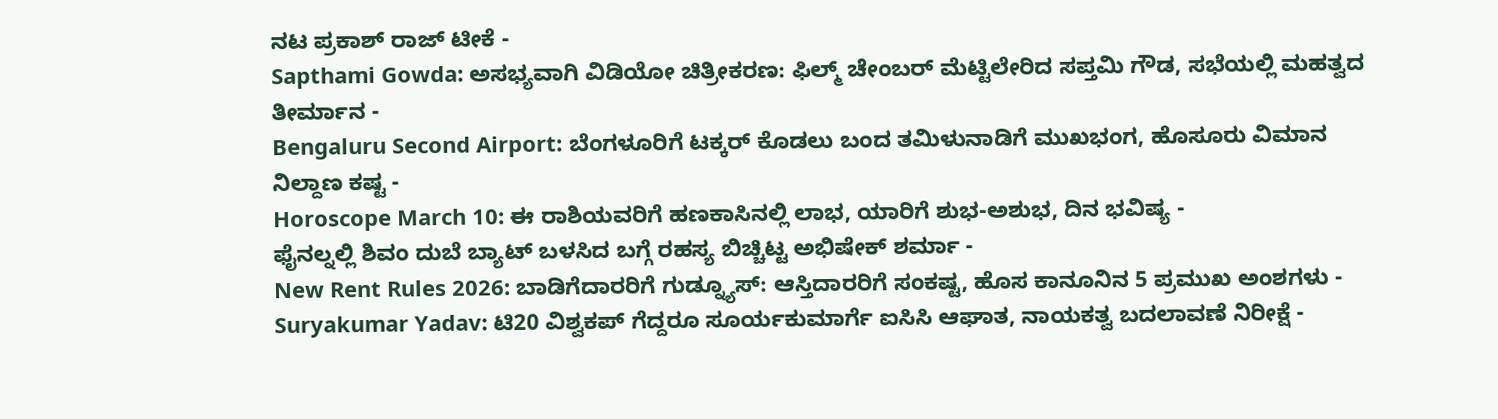ನಟ ಪ್ರಕಾಶ್ ರಾಜ್ ಟೀಕೆ -
Sapthami Gowda: ಅಸಭ್ಯವಾಗಿ ವಿಡಿಯೋ ಚಿತ್ರೀಕರಣ: ಫಿಲ್ಮ್ ಚೇಂಬರ್ ಮೆಟ್ಟಿಲೇರಿದ ಸಪ್ತಮಿ ಗೌಡ, ಸಭೆಯಲ್ಲಿ ಮಹತ್ವದ ತೀರ್ಮಾನ -
Bengaluru Second Airport: ಬೆಂಗಳೂರಿಗೆ ಟಕ್ಕರ್ ಕೊಡಲು ಬಂದ ತಮಿಳುನಾಡಿಗೆ ಮುಖಭಂಗ, ಹೊಸೂರು ವಿಮಾನ ನಿಲ್ದಾಣ ಕಷ್ಟ -
Horoscope March 10: ಈ ರಾಶಿಯವರಿಗೆ ಹಣಕಾಸಿನಲ್ಲಿ ಲಾಭ, ಯಾರಿಗೆ ಶುಭ-ಅಶುಭ, ದಿನ ಭವಿಷ್ಯ -
ಫೈನಲ್ನಲ್ಲಿ ಶಿವಂ ದುಬೆ ಬ್ಯಾಟ್ ಬಳಸಿದ ಬಗ್ಗೆ ರಹಸ್ಯ ಬಿಚ್ಚಿಟ್ಟ ಅಭಿಷೇಕ್ ಶರ್ಮಾ -
New Rent Rules 2026: ಬಾಡಿಗೆದಾರರಿಗೆ ಗುಡ್ನ್ಯೂಸ್: ಆಸ್ತಿದಾರರಿಗೆ ಸಂಕಷ್ಟ, ಹೊಸ ಕಾನೂನಿನ 5 ಪ್ರಮುಖ ಅಂಶಗಳು -
Suryakumar Yadav: ಟಿ20 ವಿಶ್ವಕಪ್ ಗೆದ್ದರೂ ಸೂರ್ಯಕುಮಾರ್ಗೆ ಐಸಿಸಿ ಆಘಾತ, ನಾಯಕತ್ವ ಬದಲಾವಣೆ ನಿರೀಕ್ಷೆ -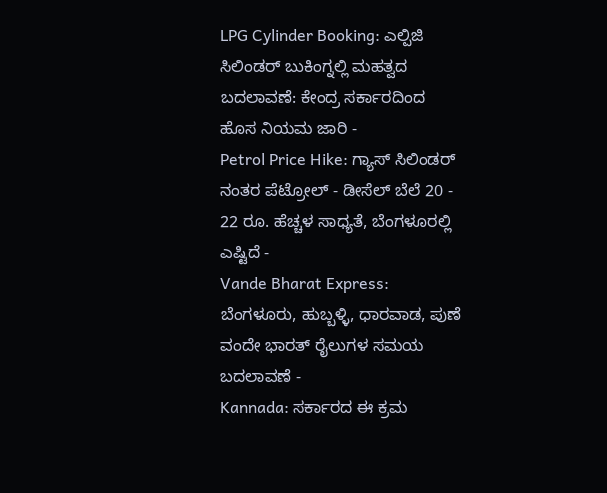LPG Cylinder Booking: ಎಲ್ಪಿಜಿ ಸಿಲಿಂಡರ್ ಬುಕಿಂಗ್ನಲ್ಲಿ ಮಹತ್ವದ ಬದಲಾವಣೆ: ಕೇಂದ್ರ ಸರ್ಕಾರದಿಂದ ಹೊಸ ನಿಯಮ ಜಾರಿ -
Petrol Price Hike: ಗ್ಯಾಸ್ ಸಿಲಿಂಡರ್ ನಂತರ ಪೆಟ್ರೋಲ್ - ಡೀಸೆಲ್ ಬೆಲೆ 20 - 22 ರೂ. ಹೆಚ್ಚಳ ಸಾಧ್ಯತೆ, ಬೆಂಗಳೂರಲ್ಲಿ ಎಷ್ಟಿದೆ -
Vande Bharat Express: ಬೆಂಗಳೂರು, ಹುಬ್ಬಳ್ಳಿ, ಧಾರವಾಡ, ಪುಣೆ ವಂದೇ ಭಾರತ್ ರೈಲುಗಳ ಸಮಯ ಬದಲಾವಣೆ -
Kannada: ಸರ್ಕಾರದ ಈ ಕ್ರಮ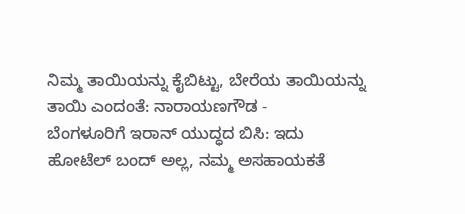ನಿಮ್ಮ ತಾಯಿಯನ್ನು ಕೈಬಿಟ್ಟು, ಬೇರೆಯ ತಾಯಿಯನ್ನು ತಾಯಿ ಎಂದಂತೆ: ನಾರಾಯಣಗೌಡ -
ಬೆಂಗಳೂರಿಗೆ ಇರಾನ್ ಯುದ್ಧದ ಬಿಸಿ: ಇದು ಹೋಟೆಲ್ ಬಂದ್ ಅಲ್ಲ, ನಮ್ಮ ಅಸಹಾಯಕತೆ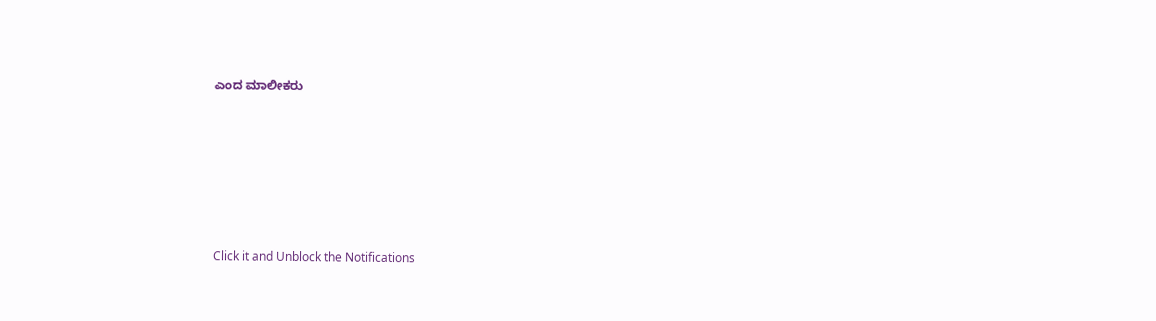ಎಂದ ಮಾಲೀಕರು












Click it and Unblock the Notifications